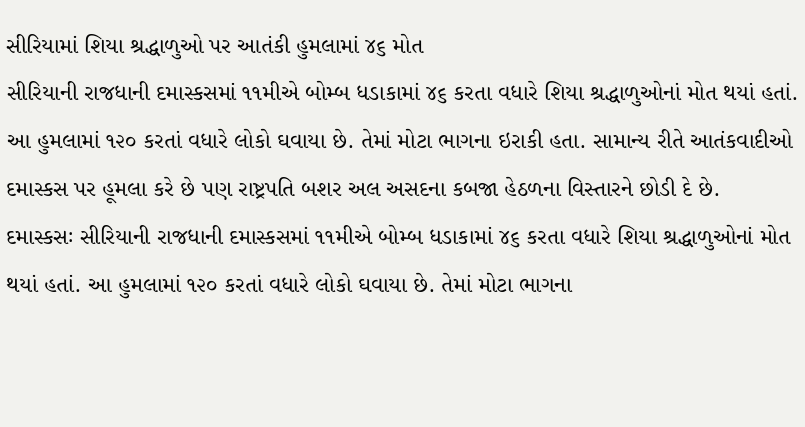સીરિયામાં શિયા શ્રદ્ધાળુઓ પર આતંકી હુમલામાં ૪૬ મોત
સીરિયાની રાજધાની દમાસ્કસમાં ૧૧મીએ બોમ્બ ધડાકામાં ૪૬ કરતા વધારે શિયા શ્રદ્ધાળુઓનાં મોત થયાં હતાં. આ હુમલામાં ૧૨૦ કરતાં વધારે લોકો ઘવાયા છે. તેમાં મોટા ભાગના ઇરાકી હતા. સામાન્ય રીતે આતંકવાદીઓ દમાસ્કસ પર હૂમલા કરે છે પણ રાષ્ટ્રપતિ બશર અલ અસદના કબજા હેઠળના વિસ્તારને છોડી દે છે.
દમાસ્કસઃ સીરિયાની રાજધાની દમાસ્કસમાં ૧૧મીએ બોમ્બ ધડાકામાં ૪૬ કરતા વધારે શિયા શ્રદ્ધાળુઓનાં મોત થયાં હતાં. આ હુમલામાં ૧૨૦ કરતાં વધારે લોકો ઘવાયા છે. તેમાં મોટા ભાગના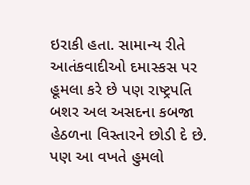ઇરાકી હતા. સામાન્ય રીતે આતંકવાદીઓ દમાસ્કસ પર હૂમલા કરે છે પણ રાષ્ટ્રપતિ બશર અલ અસદના કબજા હેઠળના વિસ્તારને છોડી દે છે. પણ આ વખતે હુમલો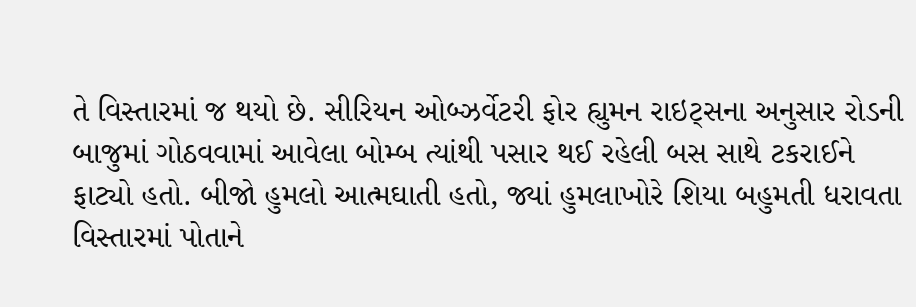તે વિસ્તારમાં જ થયો છે. સીરિયન ઓબ્ઝર્વેટરી ફોર હ્યુમન રાઇટ્સના અનુસાર રોડની બાજુમાં ગોઠવવામાં આવેલા બોમ્બ ત્યાંથી પસાર થઈ રહેલી બસ સાથે ટકરાઈને ફાટ્યો હતો. બીજો હુમલો આત્મઘાતી હતો, જ્યાં હુમલાખોરે શિયા બહુમતી ધરાવતા વિસ્તારમાં પોતાને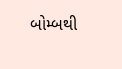બોમ્બથી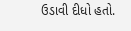ઉડાવી દીધો હતો.